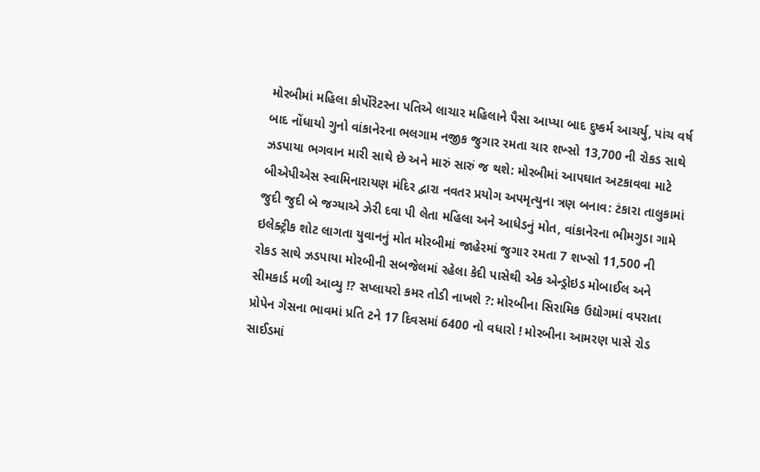મોરબીમાં મહિલા કોર્પોરેટરના પતિએ લાચાર મહિલાને પૈસા આપ્યા બાદ દુષ્કર્મ આચર્યુ, પાંચ વર્ષ બાદ નોંધાયો ગુનો વાંકાનેરના ભલગામ નજીક જુગાર રમતા ચાર શખ્સો 13,700 ની રોકડ સાથે ઝડપાયા ભગવાન મારી સાથે છે અને મારું સારું જ થશે: મોરબીમાં આપઘાત અટકાવવા માટે બીએપીએસ સ્વામિનારાયણ મંદિર દ્વારા નવતર પ્રયોગ અપમૃત્યુના ત્રણ બનાવ: ટંકારા તાલુકામાં જુદી જુદી બે જગ્યાએ ઝેરી દવા પી લેતા મહિલા અને આધેડનું મોત, વાંકાનેરના ભીમગુડા ગામે ઇલેક્ટ્રીક શોટ લાગતા યુવાનનું મોત મોરબીમાં જાહેરમાં જુગાર રમતા 7 શખ્સો 11,500 ની રોકડ સાથે ઝડપાયા મોરબીની સબજેલમાં રહેલા કેદી પાસેથી એક એન્ડ્રોઇડ મોબાઈલ અને સીમકાર્ડ મળી આવ્યુ !? સપ્લાયરો કમર તોડી નાખશે ?: મોરબીના સિરામિક ઉદ્યોગમાં વપરાતા પ્રોપેન ગેસના ભાવમાં પ્રતિ ટને 17 દિવસમાં 6400 નો વધારો ! મોરબીના આમરણ પાસે રોડ સાઈડમાં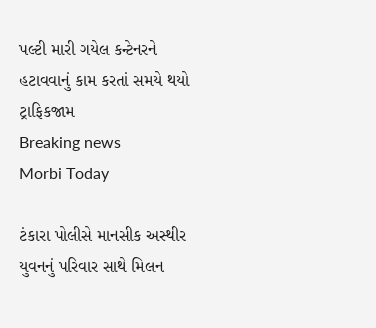પલ્ટી મારી ગયેલ કન્ટેનરને હટાવવાનું કામ કરતાં સમયે થયો ટ્રાફિકજામ
Breaking news
Morbi Today

ટંકારા પોલીસે માનસીક અસ્થીર યુવનનું પરિવાર સાથે મિલન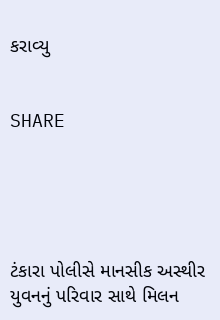કરાવ્યુ


SHARE





ટંકારા પોલીસે માનસીક અસ્થીર યુવનનું પરિવાર સાથે મિલન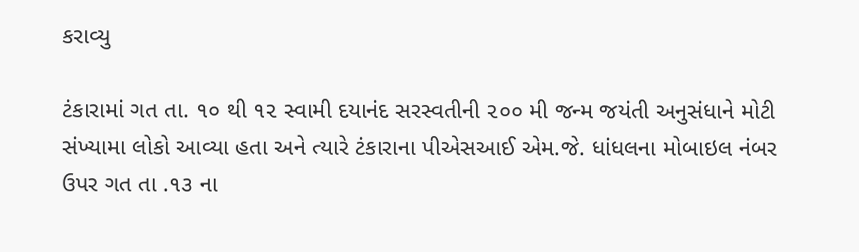કરાવ્યુ

ટંકારામાં ગત તા. ૧૦ થી ૧૨ સ્વામી દયાનંદ સરસ્વતીની ૨૦૦ મી જન્મ જયંતી અનુસંધાને મોટી સંખ્યામા લોકો આવ્યા હતા અને ત્યારે ટંકારાના પીએસઆઈ એમ.જે. ધાંધલના મોબાઇલ નંબર ઉપર ગત તા .૧૩ ના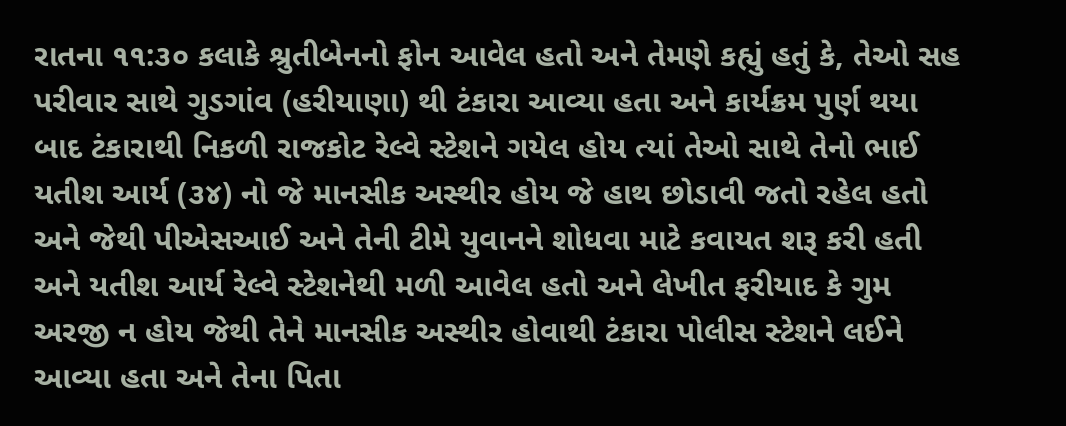રાતના ૧૧:૩૦ કલાકે શ્રુતીબેનનો ફોન આવેલ હતો અને તેમણે કહ્યું હતું કે, તેઓ સહ પરીવાર સાથે ગુડગાંવ (હરીયાણા) થી ટંકારા આવ્યા હતા અને કાર્યક્રમ પુર્ણ થયા બાદ ટંકારાથી નિકળી રાજકોટ રેલ્વે સ્ટેશને ગયેલ હોય ત્યાં તેઓ સાથે તેનો ભાઈ યતીશ આર્ય (૩૪) નો જે માનસીક અસ્થીર હોય જે હાથ છોડાવી જતો રહેલ હતો અને જેથી પીએસઆઈ અને તેની ટીમે યુવાનને શોધવા માટે કવાયત શરૂ કરી હતી અને યતીશ આર્ય રેલ્વે સ્ટેશનેથી મળી આવેલ હતો અને લેખીત ફરીયાદ કે ગુમ અરજી ન હોય જેથી તેને માનસીક અસ્થીર હોવાથી ટંકારા પોલીસ સ્ટેશને લઈને આવ્યા હતા અને તેના પિતા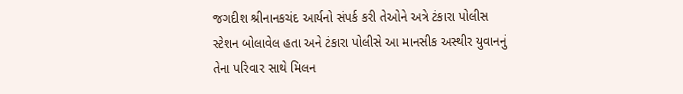જગદીશ શ્રીનાનકચંદ આર્યનો સંપર્ક કરી તેઓને અત્રે ટંકારા પોલીસ સ્ટેશન બોલાવેલ હતા અને ટંકારા પોલીસે આ માનસીક અસ્થીર યુવાનનું તેના પરિવાર સાથે મિલન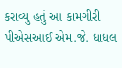કરાવ્યુ હતું આ કામગીરી પીએસઆઈ એમ.જે. ધાધલ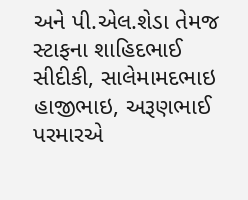અને પી.એલ.શેડા તેમજ સ્ટાફના શાહિદભાઈ સીદીકી, સાલેમામદભાઇ હાજીભાઇ, અરૂણભાઈ પરમારએ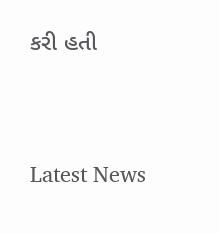કરી હતી




Latest News